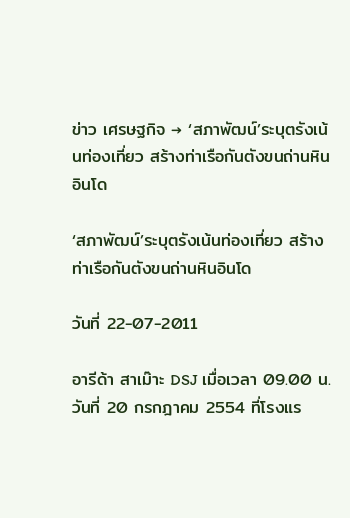ข่าว เศรษฐกิจ → ‘สภาพัฒน์’ระบุตรังเน้นท่องเที่ยว สร้างท่าเรือกันตังขนถ่านหินอินโด

‘สภาพัฒน์’ระบุตรังเน้นท่องเที่ยว สร้างท่าเรือกันตังขนถ่านหินอินโด

วันที่ 22-07-2011

อารีด้า สาเม๊าะ DSJ เมื่อเวลา 09.00 น. วันที่ 20 กรกฎาคม 2554 ที่โรงแร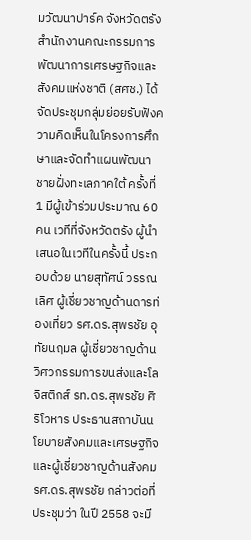มวัฒนาปาร์ค จังหวัดตรัง สำนักงานคณะกรรมการพัฒนาการเศรษฐกิจและสังคมแห่งชาติ (สศช.) ได้จัดประชุมกลุ่มย่อยรับฟังความคิดเห็นในโครงการศึกษาและจัดทำแผนพัฒนาชายฝั่งทะเลภาคใต้ ครั้งที่ 1 มีผู้เข้าร่วมประมาณ 60 คน เวทีที่จังหวัดตรัง ผู้นำเสนอในเวทีในครั้งนี้ ประกอบด้วย นายสุทัศน์ วรรณเลิศ ผู้เชี่ยวชาญด้านดารท่องเที่ยว รศ.ดร.สุพรชัย อุทัยนฤมล ผู้เชี่ยวชาญด้านวิศวกรรมการขนส่งและโลจิสติกส์ รท.ดร.สุพรชัย ศิริโวหาร ประธานสถาบันนโยบายสังคมและเศรษฐกิจ และผู้เชี่ยวชาญด้านสังคม รศ.ดร.สุพรชัย กล่าวต่อที่ประชุมว่า ในปี 2558 จะมี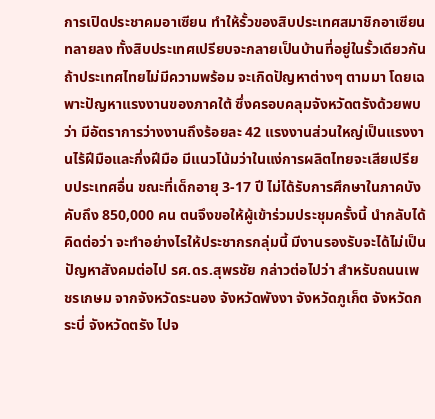การเปิดประชาคมอาเซียน ทำให้รั้วของสิบประเทศสมาชิกอาเซียนทลายลง ทั้งสิบประเทศเปรียบจะกลายเป็นบ้านที่อยู่ในรั้วเดียวกัน ถ้าประเทศไทยไม่มีความพร้อม จะเกิดปัญหาต่างๆ ตามมา โดยเฉพาะปัญหาแรงงานของภาคใต้ ซึ่งครอบคลุมจังหวัดตรังด้วยพบว่า มีอัตราการว่างงานถึงร้อยละ 42 แรงงานส่วนใหญ่เป็นแรงงานไร้ฝีมือและกึ่งฝีมือ มีแนวโน้มว่าในแง่การผลิตไทยจะเสียเปรียบประเทศอื่น ขณะที่เด็กอายุ 3-17 ปี ไม่ได้รับการศึกษาในภาคบังคับถึง 850,000 คน ตนจึงขอให้ผู้เข้าร่วมประชุมครั้งนี้ นำกลับได้คิดต่อว่า จะทำอย่างไรให้ประชากรกลุ่มนี้ มีงานรองรับจะได้ไม่เป็นปัญหาสังคมต่อไป รศ.ดร.สุพรชัย กล่าวต่อไปว่า สำหรับถนนเพชรเกษม จากจังหวัดระนอง จังหวัดพังงา จังหวัดภูเก็ต จังหวัดกระบี่ จังหวัดตรัง ไปจ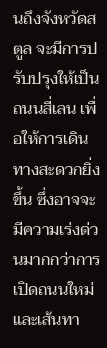นถึงจังหวัดสตูล จะมีการปรับปรุงให้เป็นถนนสี่เลน เพื่อให้การเดินทางสะดวกยิ่งขึ้น ซึ่งอาจจะมีความเร่งด่วนมากกว่าการเปิดถนนใหม่ และเส้นทา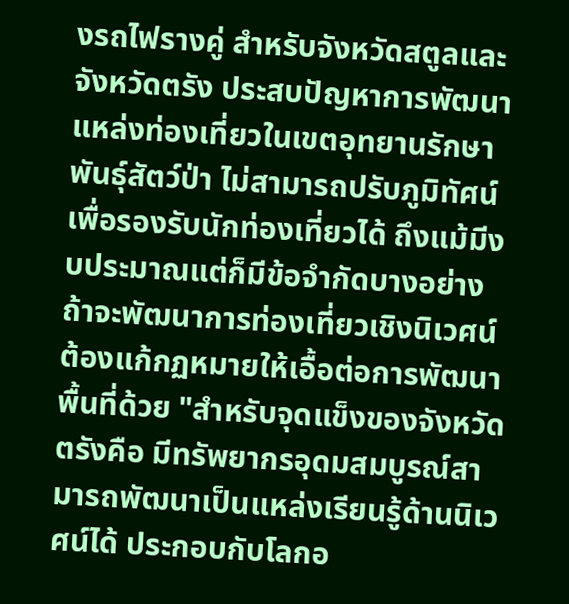งรถไฟรางคู่ สำหรับจังหวัดสตูลและจังหวัดตรัง ประสบปัญหาการพัฒนาแหล่งท่องเที่ยวในเขตอุทยานรักษาพันธุ์สัตว์ป่า ไม่สามารถปรับภูมิทัศน์เพื่อรองรับนักท่องเที่ยวได้ ถึงแม้มีงบประมาณแต่ก็มีข้อจำกัดบางอย่าง ถ้าจะพัฒนาการท่องเที่ยวเชิงนิเวศน์ต้องแก้กฏหมายให้เอื้อต่อการพัฒนาพื้นที่ด้วย "สำหรับจุดแข็งของจังหวัดตรังคือ มีทรัพยากรอุดมสมบูรณ์สามารถพัฒนาเป็นแหล่งเรียนรู้ด้านนิเวศน์ได้ ประกอบกับโลกอ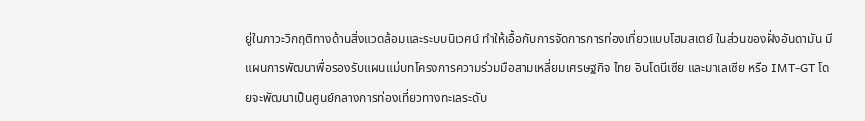ยู่ในภาวะวิกฤติทางด้านสิ่งแวดล้อมและระบบนิเวศน์ ทำให้เอื้อกับการจัดการการท่องเที่ยวแบบโฮมสเตย์ ในส่วนของฝั่งอันดามัน มีแผนการพัฒนาพื่อรองรับแผนแม่บทโครงการความร่วมมือสามเหลี่ยมเศรษฐกิจ ไทย อินโดนีเซีย และมาเลเซีย หรือ IMT-GT โดยจะพัฒนาเป็นศูนย์กลางการท่องเที่ยวทางทะเลระดับ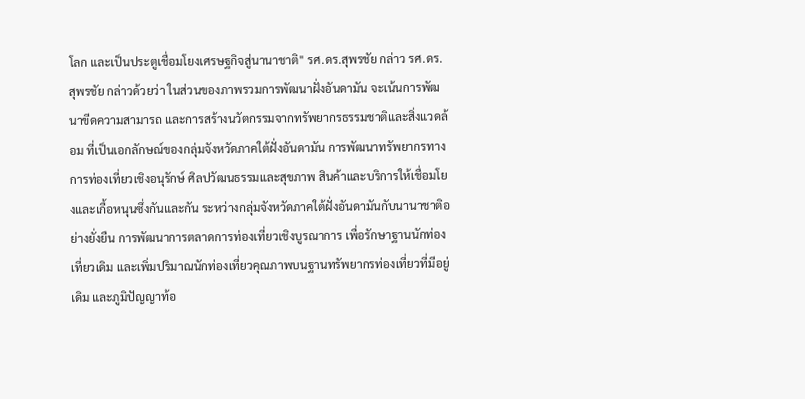โลก และเป็นประตูเชื่อมโยงเศรษฐกิจสู่นานาชาติ" รศ.ดร.สุพรชัย กล่าว รศ.ดร.สุพรชัย กล่าวด้วยว่า ในส่วนของภาพรวมการพัฒนาฝั่งอันดามัน จะเน้นการพัฒนาขีดความสามารถ และการสร้างนวัตกรรมจากทรัพยากรธรรมชาติและสิ่งแวดล้อม ที่เป็นเอกลักษณ์ของกลุ่มจังหวัดภาคใต้ฝั่งอันดามัน การพัฒนาทรัพยากรทางการท่องเที่ยวเชิงอนุรักษ์ ศิลปวัฒนธรรมและสุขภาพ สินค้าและบริการให้เชื่อมโยงและเกื้อหนุนซึ่งกันและกัน ระหว่างกลุ่มจังหวัดภาคใต้ฝั่งอันดามันกับนานาชาติอย่างยั่งยืน การพัฒนาการตลาดการท่องเที่ยวเชิงบูรณาการ เพื่อรักษาฐานนักท่องเที่ยวเดิม และเพิ่มปริมาณนักท่องเที่ยวคุณภาพบนฐานทรัพยากรท่องเที่ยวที่มีอยู่เดิม และภูมิปัญญาท้อ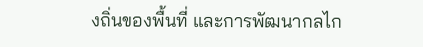งถิ่นของพื้นที่ และการพัฒนากลไก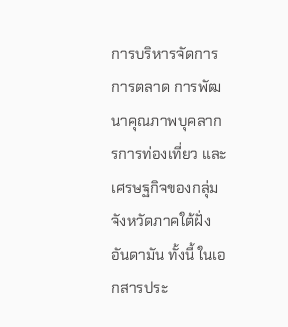การบริหารจัดการ การตลาด การพัฒนาคุณภาพบุคลากรการท่องเที่ยว และเศรษฐกิจของกลุ่มจังหวัดภาคใต้ฝั่งอันดามัน ทั้งนี้ ในเอกสารประ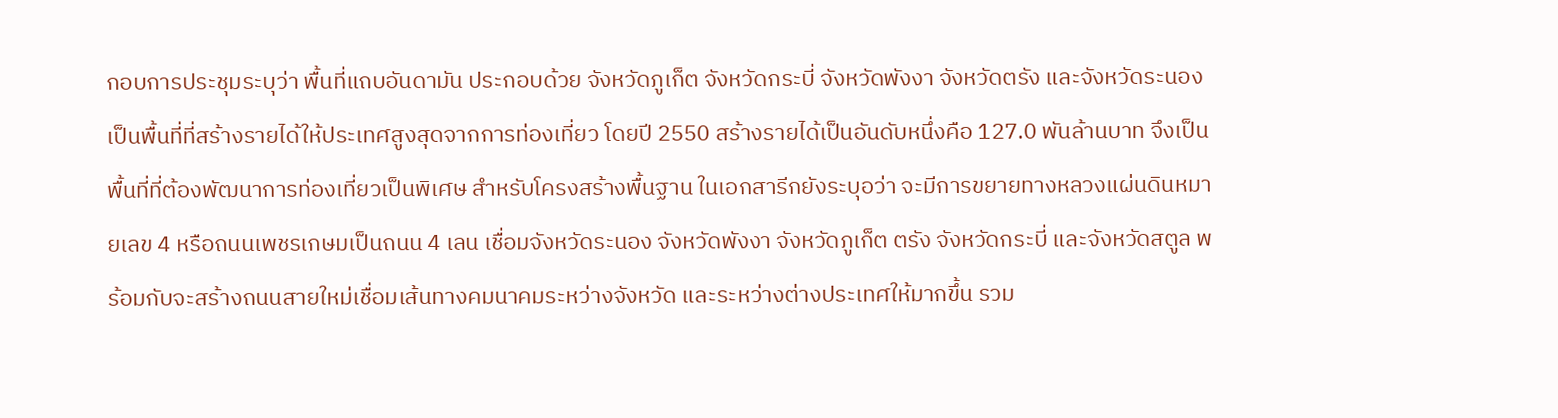กอบการประชุมระบุว่า พื้นที่แถบอันดามัน ประกอบด้วย จังหวัดภูเก็ต จังหวัดกระบี่ จังหวัดพังงา จังหวัดตรัง และจังหวัดระนอง เป็นพื้นที่ที่สร้างรายได้ให้ประเทศสูงสุดจากการท่องเที่ยว โดยปี 2550 สร้างรายได้เป็นอันดับหนึ่งคือ 127.0 พันล้านบาท จึงเป็นพื้นที่ที่ต้องพัฒนาการท่องเที่ยวเป็นพิเศษ สำหรับโครงสร้างพื้นฐาน ในเอกสารีกยังระบุอว่า จะมีการขยายทางหลวงแผ่นดินหมายเลข 4 หรือถนนเพชรเกษมเป็นถนน 4 เลน เชื่อมจังหวัดระนอง จังหวัดพังงา จังหวัดภูเก็ต ตรัง จังหวัดกระบี่ และจังหวัดสตูล พร้อมกับจะสร้างถนนสายใหม่เชื่อมเส้นทางคมนาคมระหว่างจังหวัด และระหว่างต่างประเทศให้มากขึ้น รวม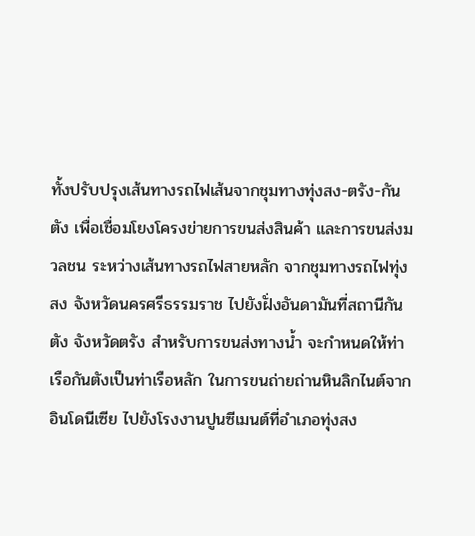ทั้งปรับปรุงเส้นทางรถไฟเส้นจากชุมทางทุ่งสง-ตรัง-กันตัง เพื่อเชื่อมโยงโครงข่ายการขนส่งสินค้า และการขนส่งมวลชน ระหว่างเส้นทางรถไฟสายหลัก จากชุมทางรถไฟทุ่งสง จังหวัดนครศรีธรรมราช ไปยังฝั่งอันดามันที่สถานีกันตัง จังหวัดตรัง สำหรับการขนส่งทางน้ำ จะกำหนดให้ท่าเรือกันตังเป็นท่าเรือหลัก ในการขนถ่ายถ่านหินลิกไนต์จากอินโดนีเซีย ไปยังโรงงานปูนซีเมนต์ที่อำเภอทุ่งสง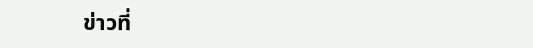ข่าวที่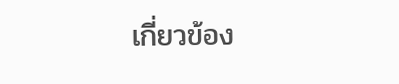เกี่ยวข้อง